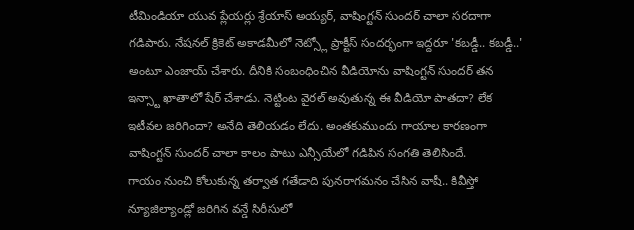టీమిండియా యువ ప్లేయర్లు శ్రేయాస్ అయ్యర్, వాషింగ్టన్ సుందర్ చాలా సరదాగా గడిపారు. నేషనల్ క్రికెట్ అకాడమీలో నెట్స్లో ప్రాక్టీస్ సందర్భంగా ఇద్దరూ 'కబడ్డీ.. కబడ్డీ..' అంటూ ఎంజాయ్ చేశారు. దీనికి సంబంధించిన వీడియోను వాషింగ్టన్ సుందర్ తన ఇన్స్టా ఖాతాలో షేర్ చేశాడు. నెట్టింట వైరల్ అవుతున్న ఈ వీడియో పాతదా? లేక ఇటీవల జరిగిందా? అనేది తెలియడం లేదు. అంతకుముందు గాయాల కారణంగా వాషింగ్టన్ సుందర్ చాలా కాలం పాటు ఎన్సీయేలో గడిపిన సంగతి తెలిసిందే.
గాయం నుంచి కోలుకున్న తర్వాత గతేడాది పునరాగమనం చేసిన వాషీ.. కివీస్తో న్యూజిల్యాండ్లో జరిగిన వన్డే సిరీసులో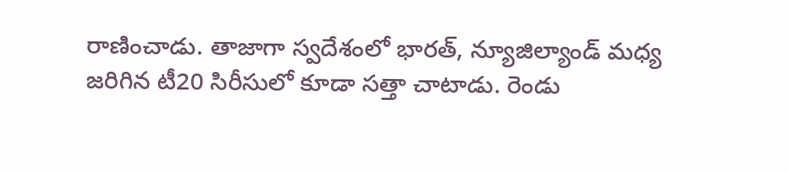రాణించాడు. తాజాగా స్వదేశంలో భారత్, న్యూజిల్యాండ్ మధ్య జరిగిన టీ20 సిరీసులో కూడా సత్తా చాటాడు. రెండు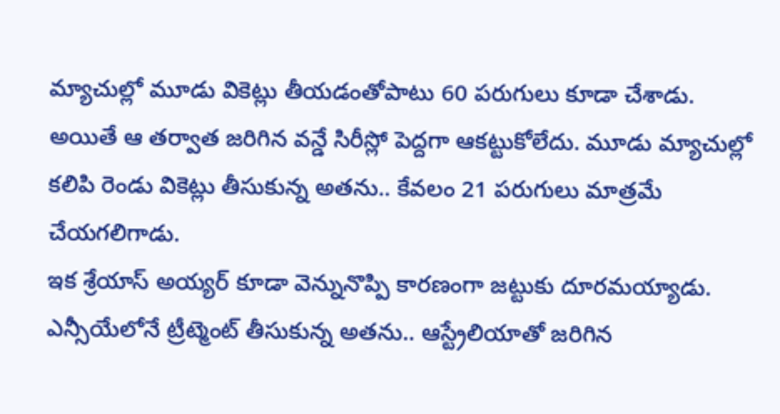మ్యాచుల్లో మూడు వికెట్లు తీయడంతోపాటు 60 పరుగులు కూడా చేశాడు. అయితే ఆ తర్వాత జరిగిన వన్డే సిరీస్లో పెద్దగా ఆకట్టుకోలేదు. మూడు మ్యాచుల్లో కలిపి రెండు వికెట్లు తీసుకున్న అతను.. కేవలం 21 పరుగులు మాత్రమే చేయగలిగాడు.
ఇక శ్రేయాస్ అయ్యర్ కూడా వెన్నునొప్పి కారణంగా జట్టుకు దూరమయ్యాడు. ఎన్సీయేలోనే ట్రీట్మెంట్ తీసుకున్న అతను.. ఆస్ట్రేలియాతో జరిగిన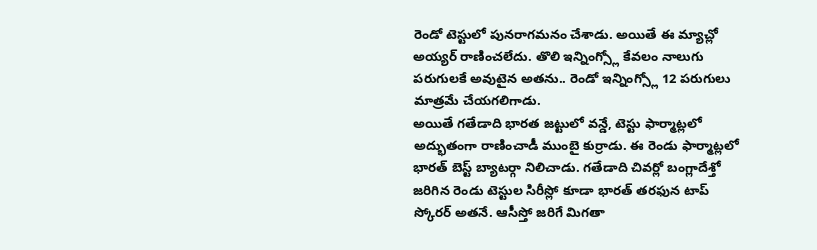రెండో టెస్టులో పునరాగమనం చేశాడు. అయితే ఈ మ్యాచ్లో అయ్యర్ రాణించలేదు. తొలి ఇన్నింగ్స్లో కేవలం నాలుగు పరుగులకే అవుటైన అతను.. రెండో ఇన్నింగ్స్లో 12 పరుగులు మాత్రమే చేయగలిగాడు.
అయితే గతేడాది భారత జట్టులో వన్డే, టెస్టు ఫార్మాట్లలో అద్భుతంగా రాణించాడీ ముంబై కుర్రాడు. ఈ రెండు ఫార్మాట్లలో భారత్ బెస్ట్ బ్యాటర్గా నిలిచాడు. గతేడాది చివర్లో బంగ్లాదేశ్తో జరిగిన రెండు టెస్టుల సిరీస్లో కూడా భారత్ తరఫున టాప్ స్కోరర్ అతనే. ఆసీస్తో జరిగే మిగతా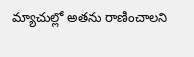మ్యాచుల్లో అతను రాణించాలని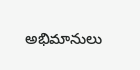అభిమానులు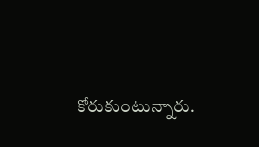కోరుకుంటున్నారు.